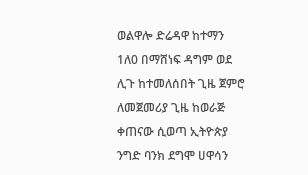ወልዋሎ ድሬዳዋ ከተማን 1ለ0 በማሸነፍ ዳግም ወደ ሊጉ ከተመለሰበት ጊዜ ጀምሮ ለመጀመሪያ ጊዜ ከወራጅ ቀጠናው ሲወጣ ኢትዮጵያ ንግድ ባንክ ደግሞ ሀዋሳን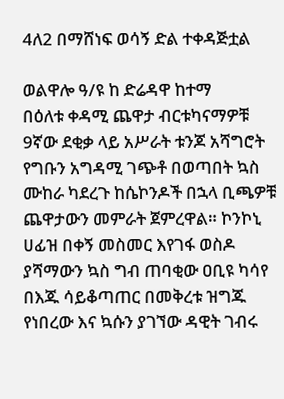4ለ2 በማሸነፍ ወሳኝ ድል ተቀዳጅቷል

ወልዋሎ ዓ/ዩ ከ ድሬዳዋ ከተማ
በዕለቱ ቀዳሚ ጨዋታ ብርቱካናማዎቹ 9ኛው ደቂቃ ላይ አሥራት ቱንጆ አሻግሮት የግቡን አግዳሚ ገጭቶ በወጣበት ኳስ ሙከራ ካደረጉ ከሴኮንዶች በኋላ ቢጫዎቹ ጨዋታውን መምራት ጀምረዋል። ኮንኮኒ ሀፊዝ በቀኝ መስመር እየገፋ ወስዶ ያሻማውን ኳስ ግብ ጠባቂው ዐቢዩ ካሳየ በእጁ ሳይቆጣጠር በመቅረቱ ዝግጁ የነበረው እና ኳሱን ያገኘው ዳዊት ገብሩ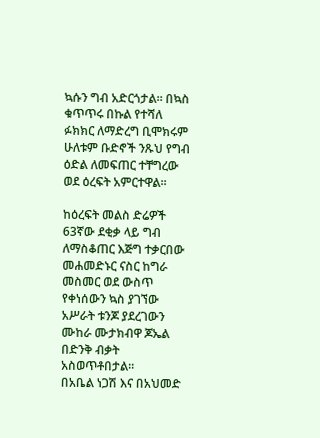ኳሱን ግብ አድርጎታል። በኳስ ቁጥጥሩ በኩል የተሻለ ፉክክር ለማድረግ ቢሞክሩም ሁለቱም ቡድኖች ንጹህ የግብ ዕድል ለመፍጠር ተቸግረው ወደ ዕረፍት አምርተዋል።

ከዕረፍት መልስ ድሬዎች 63ኛው ደቂቃ ላይ ግብ ለማስቆጠር እጅግ ተቃርበው መሐመድኑር ናስር ከግራ መስመር ወደ ውስጥ የቀነሰውን ኳስ ያገኘው አሥራት ቱንጆ ያደረገውን ሙከራ ሙታክብዋ ጆኤል በድንቅ ብቃት አስወጥቶበታል።
በአቤል ነጋሽ እና በአህመድ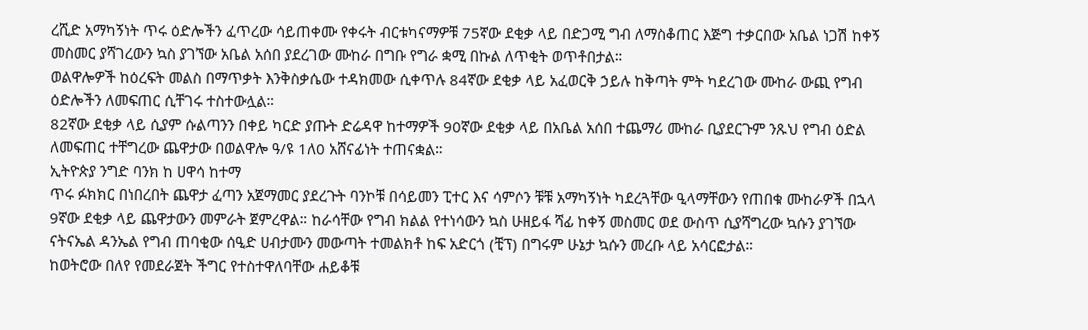ረሺድ አማካኝነት ጥሩ ዕድሎችን ፈጥረው ሳይጠቀሙ የቀሩት ብርቱካናማዎቹ 75ኛው ደቂቃ ላይ በድጋሚ ግብ ለማስቆጠር እጅግ ተቃርበው አቤል ነጋሽ ከቀኝ መስመር ያሻገረውን ኳስ ያገኘው አቤል አሰበ ያደረገው ሙከራ በግቡ የግራ ቋሚ በኩል ለጥቂት ወጥቶበታል።
ወልዋሎዎች ከዕረፍት መልስ በማጥቃት እንቅስቃሴው ተዳክመው ሲቀጥሉ 84ኛው ደቂቃ ላይ አፈወርቅ ኃይሉ ከቅጣት ምት ካደረገው ሙከራ ውጪ የግብ ዕድሎችን ለመፍጠር ሲቸገሩ ተስተውሏል።
82ኛው ደቂቃ ላይ ሲያም ሱልጣንን በቀይ ካርድ ያጡት ድሬዳዋ ከተማዎች 90ኛው ደቂቃ ላይ በአቤል አሰበ ተጨማሪ ሙከራ ቢያደርጉም ንጹህ የግብ ዕድል ለመፍጠር ተቸግረው ጨዋታው በወልዋሎ ዓ/ዩ 1ለ0 አሸናፊነት ተጠናቋል።
ኢትዮጵያ ንግድ ባንክ ከ ሀዋሳ ከተማ
ጥሩ ፉክክር በነበረበት ጨዋታ ፈጣን አጀማመር ያደረጉት ባንኮቹ በሳይመን ፒተር እና ሳምሶን ቹቹ አማካኝነት ካደረጓቸው ዒላማቸውን የጠበቁ ሙከራዎች በኋላ 9ኛው ደቂቃ ላይ ጨዋታውን መምራት ጀምረዋል። ከራሳቸው የግብ ክልል የተነሳውን ኳስ ሁዘይፋ ሻፊ ከቀኝ መስመር ወደ ውስጥ ሲያሻግረው ኳሱን ያገኘው ናትናኤል ዳንኤል የግብ ጠባቂው ሰዒድ ሀብታሙን መውጣት ተመልክቶ ከፍ አድርጎ (ቺፕ) በግሩም ሁኔታ ኳሱን መረቡ ላይ አሳርፎታል።
ከወትሮው በለየ የመደራጀት ችግር የተስተዋለባቸው ሐይቆቹ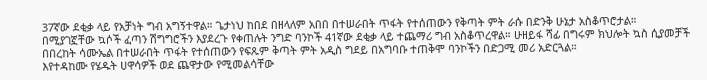37ኛው ደቂቃ ላይ የአቻነት ግብ አግኝተዋል። ጌታነህ ከበደ በዘላለም አበበ በተሠራበት ጥፋት የተሰጠውን የቅጣት ምት ራሱ በድንቅ ሁኔታ አስቆጥሮታል።
በሚያገኟቸው ኳሶች ፈጣን ሽግግሮችን እያደረጉ የቀጠሉት ንግድ ባንኮች 41ኛው ደቂቃ ላይ ተጨማሪ ግብ አስቆጥረዋል። ሁዘይፋ ሻፊ በግሩም ክህሎት ኳስ ሲያመቻች በበረከት ሳሙኤል በተሠራበት ጥፋት የተሰጠውን የፍጹም ቅጣት ምት አዲስ ግደይ በአግባቡ ተጠቅሞ ባንኮችን በድጋሚ መሪ አድርጓል።
እየተዳከሙ የሄዱት ሀዋሳዎች ወደ ጨዋታው የሚመልሳቸው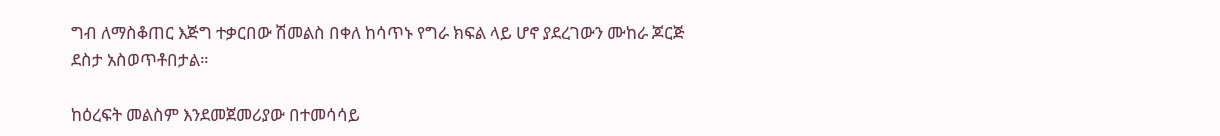ግብ ለማስቆጠር እጅግ ተቃርበው ሽመልስ በቀለ ከሳጥኑ የግራ ክፍል ላይ ሆኖ ያደረገውን ሙከራ ጆርጅ ደስታ አስወጥቶበታል።

ከዕረፍት መልስም እንደመጀመሪያው በተመሳሳይ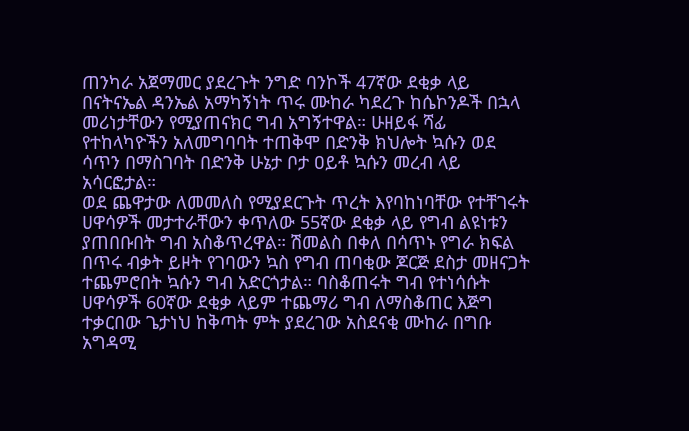ጠንካራ አጀማመር ያደረጉት ንግድ ባንኮች 47ኛው ደቂቃ ላይ በናትናኤል ዳንኤል አማካኝነት ጥሩ ሙከራ ካደረጉ ከሴኮንዶች በኋላ መሪነታቸውን የሚያጠናክር ግብ አግኝተዋል። ሁዘይፋ ሻፊ የተከላካዮችን አለመግባባት ተጠቅሞ በድንቅ ክህሎት ኳሱን ወደ ሳጥን በማስገባት በድንቅ ሁኔታ ቦታ ዐይቶ ኳሱን መረብ ላይ አሳርፎታል።
ወደ ጨዋታው ለመመለስ የሚያደርጉት ጥረት እየባከነባቸው የተቸገሩት ሀዋሳዎች መታተራቸውን ቀጥለው 55ኛው ደቂቃ ላይ የግብ ልዩነቱን ያጠበቡበት ግብ አስቆጥረዋል። ሽመልስ በቀለ በሳጥኑ የግራ ክፍል በጥሩ ብቃት ይዞት የገባውን ኳስ የግብ ጠባቂው ጆርጅ ደስታ መዘናጋት ተጨምሮበት ኳሱን ግብ አድርጎታል። ባስቆጠሩት ግብ የተነሳሱት ሀዋሳዎች 60ኛው ደቂቃ ላይም ተጨማሪ ግብ ለማስቆጠር እጅግ ተቃርበው ጌታነህ ከቅጣት ምት ያደረገው አስደናቂ ሙከራ በግቡ አግዳሚ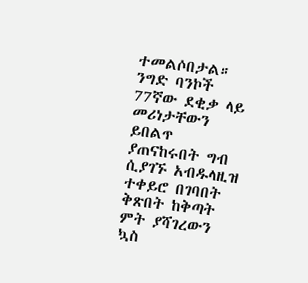ተመልሶበታል።
ንግድ ባንኮች 77ኛው ደቂቃ ላይ መሪነታቸውን ይበልጥ ያጠናከሩበት ግብ ሲያገኙ አብዱላዚዝ ተቀይሮ በገባበት ቅጽበት ከቅጣት ምት ያሻገረውን ኳስ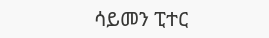ሳይመን ፒተር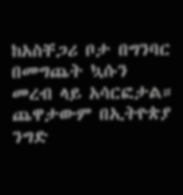ከአስቸጋሪ ቦታ በግንባር በመግጨት ኳሱን መረብ ላይ አሳርፎታል። ጨዋታውም በኢትዮጵያ ንግድ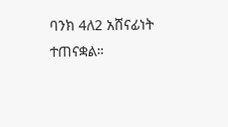ባንክ 4ለ2 አሸናፊነት ተጠናቋል።